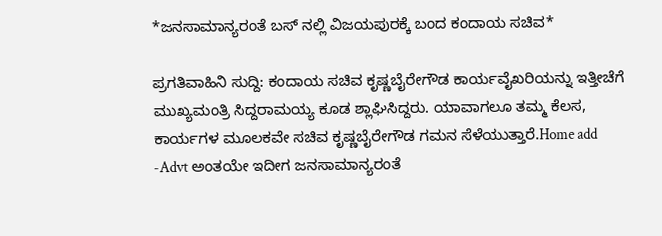*ಜನಸಾಮಾನ್ಯರಂತೆ ಬಸ್ ನಲ್ಲಿ ವಿಜಯಪುರಕ್ಕೆ ಬಂದ ಕಂದಾಯ ಸಚಿವ*

ಪ್ರಗತಿವಾಹಿನಿ ಸುದ್ದಿ: ಕಂದಾಯ ಸಚಿವ ಕೃಷ್ಣಬೈರೇಗೌಡ ಕಾರ್ಯವೈಖರಿಯನ್ನು ಇತ್ತೀಚೆಗೆ ಮುಖ್ಯಮಂತ್ರಿ ಸಿದ್ದರಾಮಯ್ಯ ಕೂಡ ಶ್ಲಾಘಿಸಿದ್ದರು. ಯಾವಾಗಲೂ ತಮ್ಮ ಕೆಲಸ, ಕಾರ್ಯಗಳ ಮೂಲಕವೇ ಸಚಿವ ಕೃಷ್ಣಬೈರೇಗೌಡ ಗಮನ ಸೆಳೆಯುತ್ತಾರೆ.Home add -Advt ಅಂತಯೇ ಇದೀಗ ಜನಸಾಮಾನ್ಯರಂತೆ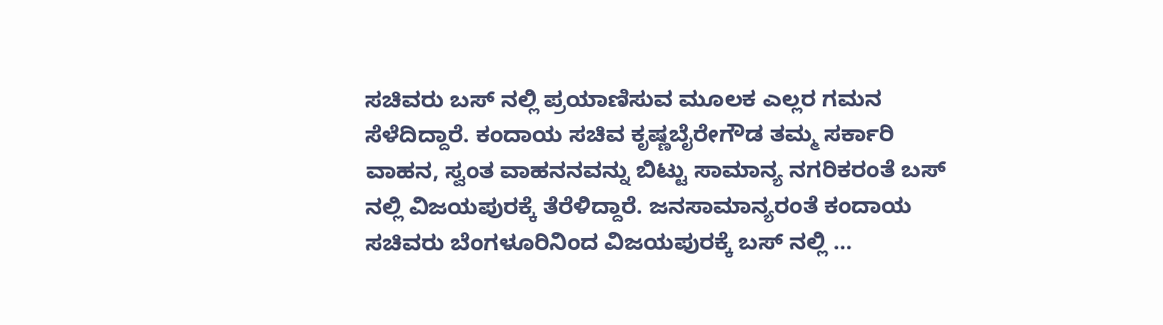ಸಚಿವರು ಬಸ್ ನಲ್ಲಿ ಪ್ರಯಾಣಿಸುವ ಮೂಲಕ ಎಲ್ಲರ ಗಮನ ಸೆಳೆದಿದ್ದಾರೆ. ಕಂದಾಯ ಸಚಿವ ಕೃಷ್ಣಬೈರೇಗೌಡ ತಮ್ಮ ಸರ್ಕಾರಿ ವಾಹನ, ಸ್ವಂತ ವಾಹನನವನ್ನು ಬಿಟ್ಟು ಸಾಮಾನ್ಯ ನಗರಿಕರಂತೆ ಬಸ್ ನಲ್ಲಿ ವಿಜಯಪುರಕ್ಕೆ ತೆರೆಳಿದ್ದಾರೆ. ಜನಸಾಮಾನ್ಯರಂತೆ ಕಂದಾಯ ಸಚಿವರು ಬೆಂಗಳೂರಿನಿಂದ ವಿಜಯಪುರಕ್ಕೆ ಬಸ್ ನಲ್ಲಿ …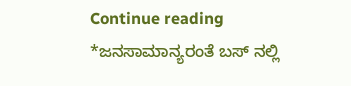Continue reading *ಜನಸಾಮಾನ್ಯರಂತೆ ಬಸ್ ನಲ್ಲಿ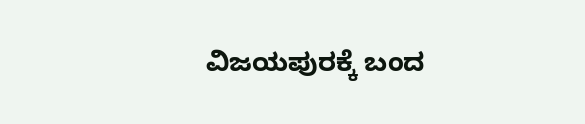ವಿಜಯಪುರಕ್ಕೆ ಬಂದ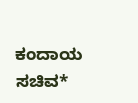ಕಂದಾಯ ಸಚಿವ*